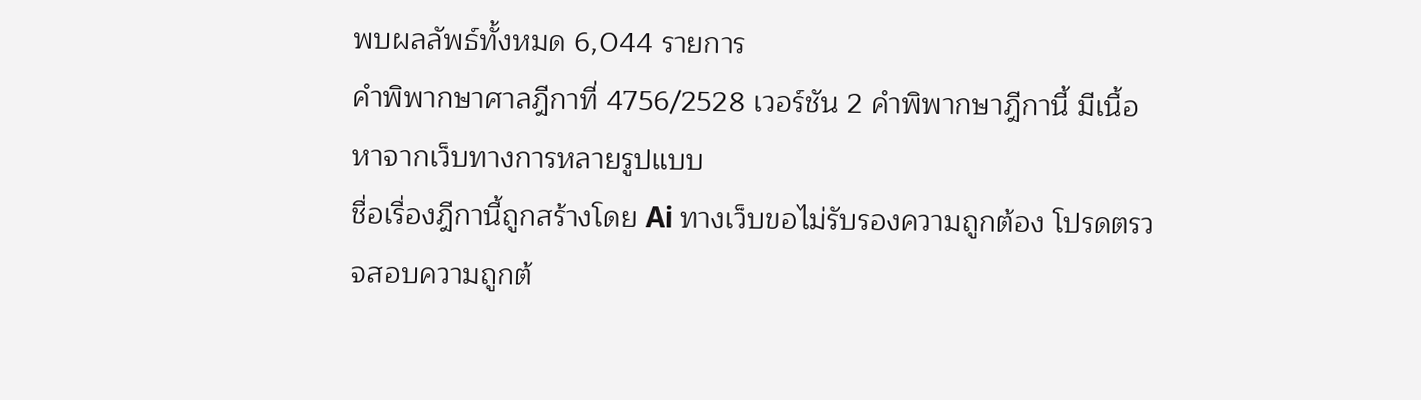พบผลลัพธ์ทั้งหมด 6,044 รายการ
คำพิพากษาศาลฎีกาที่ 4756/2528 เวอร์ชัน 2 คำพิพากษาฎีกานี้ มีเนื้อหาจากเว็บทางการหลายรูปแบบ
ชื่อเรื่องฎีกานี้ถูกสร้างโดย Ai ทางเว็บขอไม่รับรองความถูกต้อง โปรดตรวจสอบความถูกต้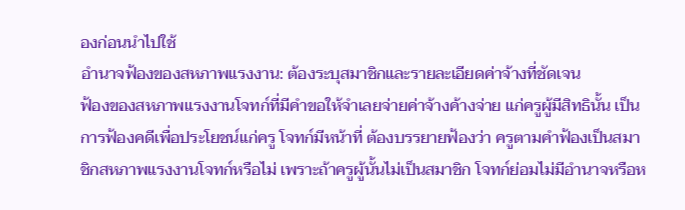องก่อนนำไปใช้
อำนาจฟ้องของสหภาพแรงงาน: ต้องระบุสมาชิกและรายละเอียดค่าจ้างที่ชัดเจน
ฟ้องของสหภาพแรงงานโจทก์ที่มีคำขอให้จำเลยจ่ายค่าจ้างค้างจ่าย แก่ครูผู้มีสิทธินั้น เป็นการฟ้องคดีเพื่อประโยชน์แก่ครู โจทก์มีหน้าที่ ต้องบรรยายฟ้องว่า ครูตามคำฟ้องเป็นสมาชิกสหภาพแรงงานโจทก์หรือไม่ เพราะถ้าครูผู้นั้นไม่เป็นสมาชิก โจทก์ย่อมไม่มีอำนาจหรือห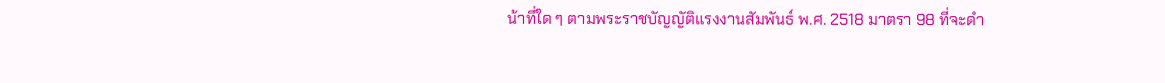น้าที่ใด ๆ ตามพระราชบัญญัติแรงงานสัมพันธ์ พ.ศ. 2518 มาตรา 98 ที่จะดำ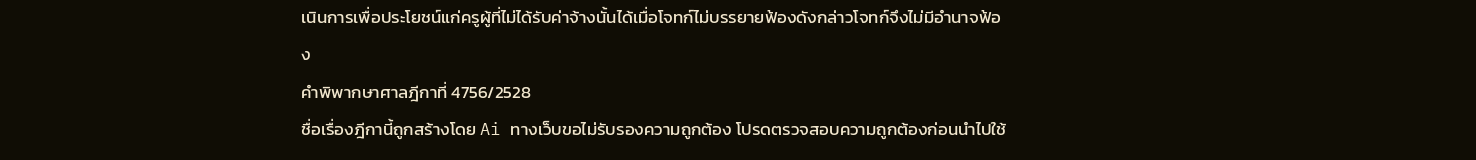เนินการเพื่อประโยชน์แก่ครูผู้ที่ไม่ได้รับค่าจ้างนั้นได้เมื่อโจทก์ไม่บรรยายฟ้องดังกล่าวโจทก์จึงไม่มีอำนาจฟ้อง
คำพิพากษาศาลฎีกาที่ 4756/2528
ชื่อเรื่องฎีกานี้ถูกสร้างโดย Ai ทางเว็บขอไม่รับรองความถูกต้อง โปรดตรวจสอบความถูกต้องก่อนนำไปใช้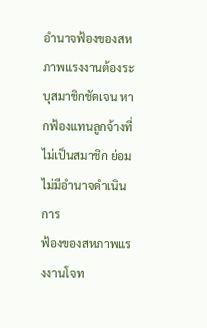อำนาจฟ้องของสหภาพแรงงานต้องระบุสมาชิกชัดเจน หากฟ้องแทนลูกจ้างที่ไม่เป็นสมาชิก ย่อมไม่มีอำนาจดำเนินการ
ฟ้องของสหภาพแรงงานโจท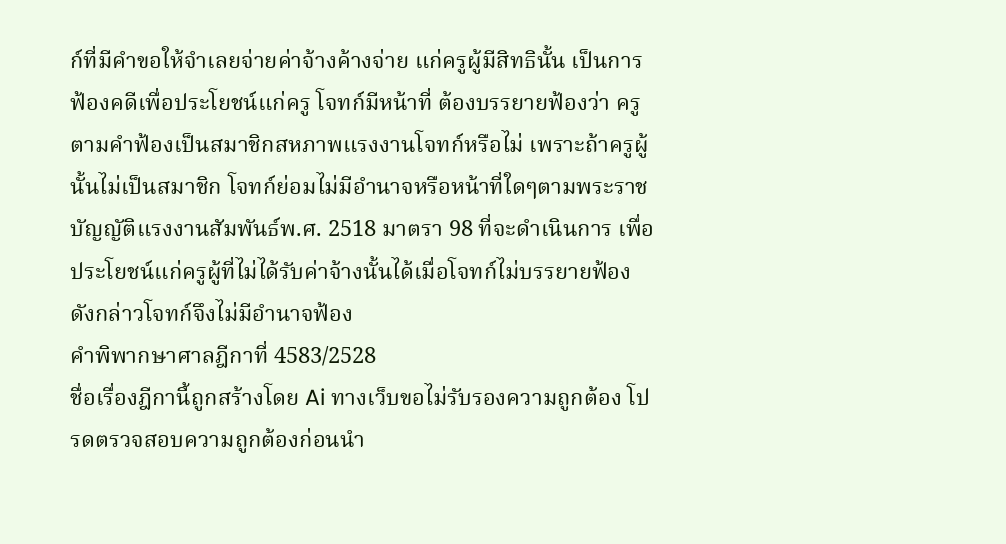ก์ที่มีคำขอให้จำเลยจ่ายค่าจ้างค้างจ่าย แก่ครูผู้มีสิทธินั้น เป็นการฟ้องคดีเพื่อประโยชน์แก่ครู โจทก์มีหน้าที่ ต้องบรรยายฟ้องว่า ครูตามคำฟ้องเป็นสมาชิกสหภาพแรงงานโจทก์หรือไม่ เพราะถ้าครูผู้นั้นไม่เป็นสมาชิก โจทก์ย่อมไม่มีอำนาจหรือหน้าที่ใดๆตามพระราชบัญญัติแรงงานสัมพันธ์พ.ศ. 2518 มาตรา 98 ที่จะดำเนินการ เพื่อประโยชน์แก่ครูผู้ที่ไม่ได้รับค่าจ้างนั้นได้เมื่อโจทก์ไม่บรรยายฟ้อง ดังกล่าวโจทก์จึงไม่มีอำนาจฟ้อง
คำพิพากษาศาลฎีกาที่ 4583/2528
ชื่อเรื่องฎีกานี้ถูกสร้างโดย Ai ทางเว็บขอไม่รับรองความถูกต้อง โปรดตรวจสอบความถูกต้องก่อนนำ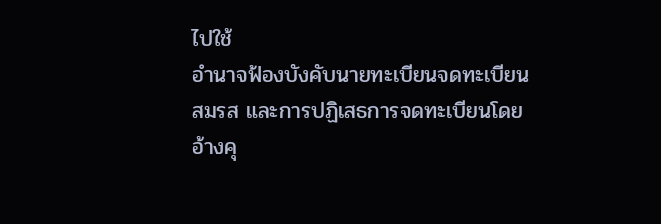ไปใช้
อำนาจฟ้องบังคับนายทะเบียนจดทะเบียนสมรส และการปฏิเสธการจดทะเบียนโดยอ้างคุ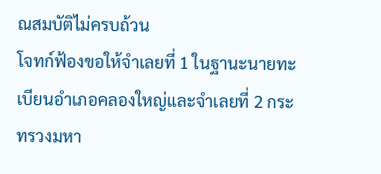ณสมบัติไม่ครบถ้วน
โจทก์ฟ้องขอให้จำเลยที่ 1 ในฐานะนายทะเบียนอำเภอคลองใหญ่และจำเลยที่ 2 กระทรวงมหา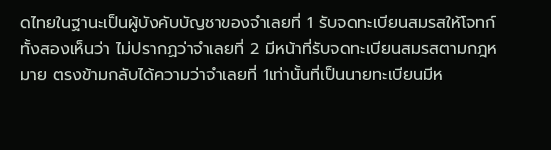ดไทยในฐานะเป็นผู้บังคับบัญชาของจำเลยที่ 1 รับจดทะเบียนสมรสให้โจทก์ทั้งสองเห็นว่า ไม่ปรากฏว่าจำเลยที่ 2 มีหน้าที่รับจดทะเบียนสมรสตามกฎหมาย ตรงข้ามกลับได้ความว่าจำเลยที่ 1เท่านั้นที่เป็นนายทะเบียนมีห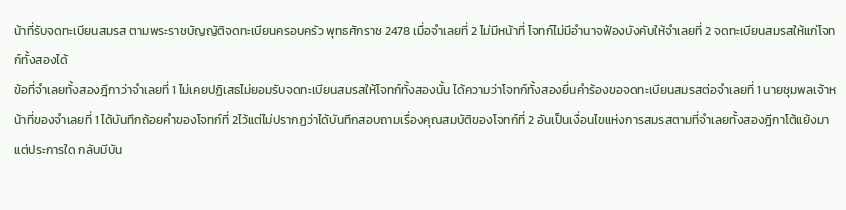น้าที่รับจดทะเบียนสมรส ตามพระราชบัญญัติจดทะเบียนครอบครัว พุทธศักราช 2478 เมื่อจำเลยที่ 2 ไม่มีหน้าที่ โจทก์ไม่มีอำนาจฟ้องบังคับให้จำเลยที่ 2 จดทะเบียนสมรสให้แก่โจทก์ทั้งสองได้
ข้อที่จำเลยทั้งสองฎีกาว่าจำเลยที่ 1 ไม่เคยปฏิเสธไม่ยอมรับจดทะเบียนสมรสให้โจทก์ทั้งสองนั้น ได้ความว่าโจทก์ทั้งสองยื่นคำร้องขอจดทะเบียนสมรสต่อจำเลยที่ 1 นายชุมพลเจ้าหน้าที่ของจำเลยที่ 1 ได้บันทึกถ้อยคำของโจทก์ที่ 2ไว้แต่ไม่ปรากฏว่าได้บันทึกสอบถามเรื่องคุณสมบัติของโจทก์ที่ 2 อันเป็นเงื่อนไขแห่งการสมรสตามที่จำเลยทั้งสองฎีกาโต้แย้งมาแต่ประการใด กลับมีบัน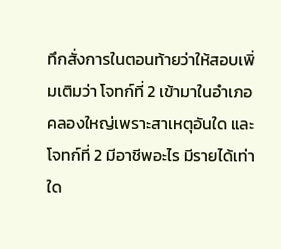ทึกสั่งการในตอนท้ายว่าให้สอบเพิ่มเติมว่า โจทก์ที่ 2 เข้ามาในอำเภอคลองใหญ่เพราะสาเหตุอันใด และโจทก์ที่ 2 มีอาชีพอะไร มีรายได้เท่าใด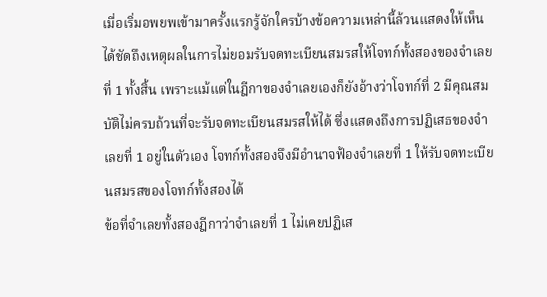เมื่อเริ่มอพยพเข้ามาครั้งแรกรู้จักใครบ้างข้อความเหล่านี้ล้วนแสดงให้เห็นได้ชัดถึงเหตุผลในการไม่ยอมรับจดทะเบียนสมรสให้โจทก์ทั้งสองของจำเลยที่ 1 ทั้งสิ้น เพราะแม้แต่ในฎีกาของจำเลยเองก็ยังอ้างว่าโจทก์ที่ 2 มีคุณสมบัติไม่ครบถ้วนที่จะรับจดทะเบียนสมรสให้ได้ ซึ่งแสดงถึงการปฏิเสธของจำเลยที่ 1 อยู่ในตัวเอง โจทก์ทั้งสองจึงมีอำนาจฟ้องจำเลยที่ 1 ให้รับจดทะเบียนสมรสของโจทก์ทั้งสองได้
ข้อที่จำเลยทั้งสองฎีกาว่าจำเลยที่ 1 ไม่เคยปฏิเส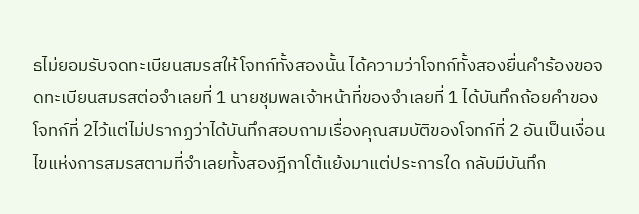ธไม่ยอมรับจดทะเบียนสมรสให้โจทก์ทั้งสองนั้น ได้ความว่าโจทก์ทั้งสองยื่นคำร้องขอจดทะเบียนสมรสต่อจำเลยที่ 1 นายชุมพลเจ้าหน้าที่ของจำเลยที่ 1 ได้บันทึกถ้อยคำของโจทก์ที่ 2ไว้แต่ไม่ปรากฏว่าได้บันทึกสอบถามเรื่องคุณสมบัติของโจทก์ที่ 2 อันเป็นเงื่อนไขแห่งการสมรสตามที่จำเลยทั้งสองฎีกาโต้แย้งมาแต่ประการใด กลับมีบันทึก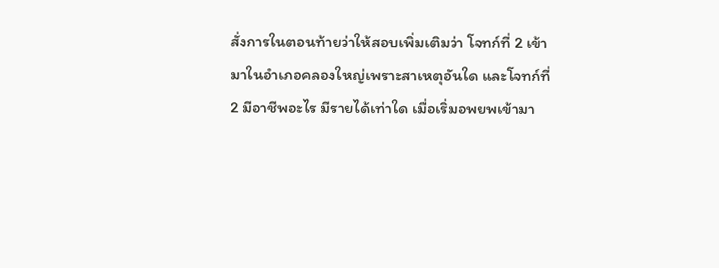สั่งการในตอนท้ายว่าให้สอบเพิ่มเติมว่า โจทก์ที่ 2 เข้ามาในอำเภอคลองใหญ่เพราะสาเหตุอันใด และโจทก์ที่ 2 มีอาชีพอะไร มีรายได้เท่าใด เมื่อเริ่มอพยพเข้ามา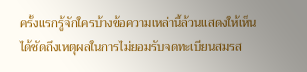ครั้งแรกรู้จักใครบ้างข้อความเหล่านี้ล้วนแสดงให้เห็นได้ชัดถึงเหตุผลในการไม่ยอมรับจดทะเบียนสมรส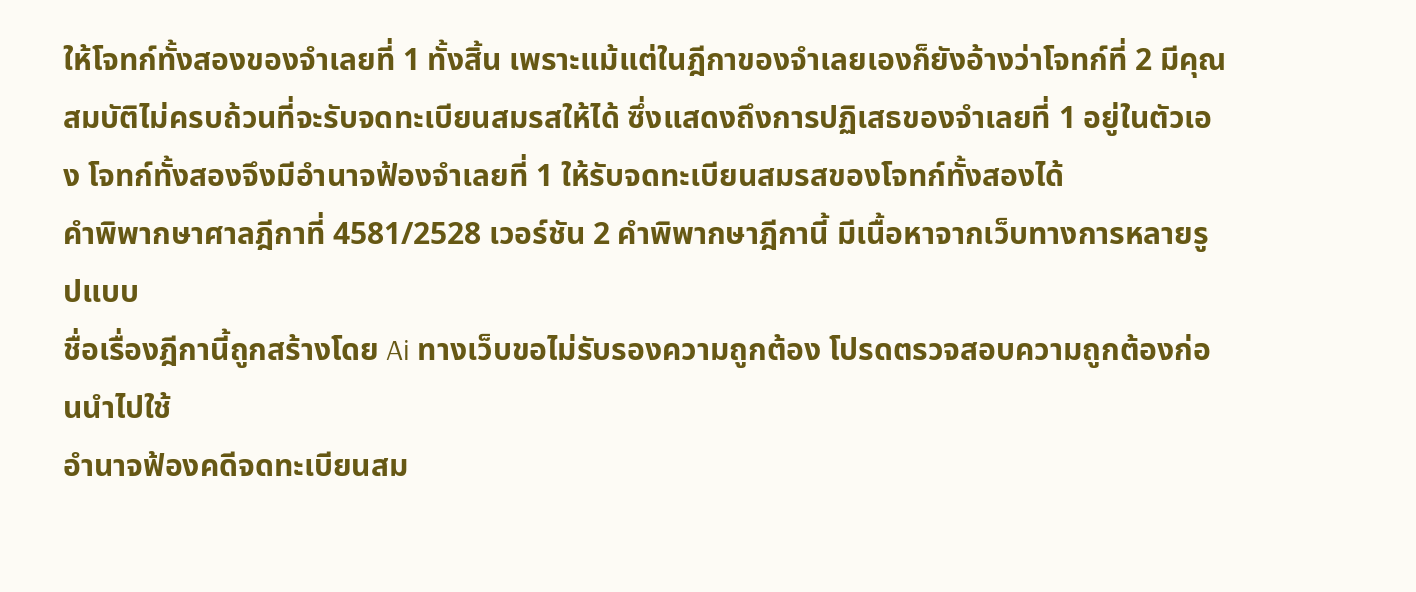ให้โจทก์ทั้งสองของจำเลยที่ 1 ทั้งสิ้น เพราะแม้แต่ในฎีกาของจำเลยเองก็ยังอ้างว่าโจทก์ที่ 2 มีคุณสมบัติไม่ครบถ้วนที่จะรับจดทะเบียนสมรสให้ได้ ซึ่งแสดงถึงการปฏิเสธของจำเลยที่ 1 อยู่ในตัวเอง โจทก์ทั้งสองจึงมีอำนาจฟ้องจำเลยที่ 1 ให้รับจดทะเบียนสมรสของโจทก์ทั้งสองได้
คำพิพากษาศาลฎีกาที่ 4581/2528 เวอร์ชัน 2 คำพิพากษาฎีกานี้ มีเนื้อหาจากเว็บทางการหลายรูปแบบ
ชื่อเรื่องฎีกานี้ถูกสร้างโดย Ai ทางเว็บขอไม่รับรองความถูกต้อง โปรดตรวจสอบความถูกต้องก่อนนำไปใช้
อำนาจฟ้องคดีจดทะเบียนสม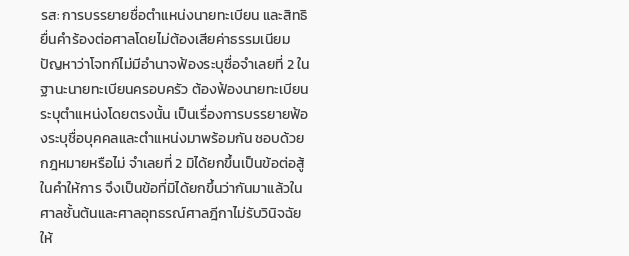รส: การบรรยายชื่อตำแหน่งนายทะเบียน และสิทธิยื่นคำร้องต่อศาลโดยไม่ต้องเสียค่าธรรมเนียม
ปัญหาว่าโจทก์ไม่มีอำนาจฟ้องระบุชื่อจำเลยที่ 2 ในฐานะนายทะเบียนครอบครัว ต้องฟ้องนายทะเบียนระบุตำแหน่งโดยตรงนั้น เป็นเรื่องการบรรยายฟ้องระบุชื่อบุคคลและตำแหน่งมาพร้อมกัน ชอบด้วยกฎหมายหรือไม่ จำเลยที่ 2 มิได้ยกขึ้นเป็นข้อต่อสู้ในคำให้การ จึงเป็นข้อที่มิได้ยกขึ้นว่ากันมาแล้วในศาลชั้นต้นและศาลอุทธรณ์ศาลฎีกาไม่รับวินิจฉัยให้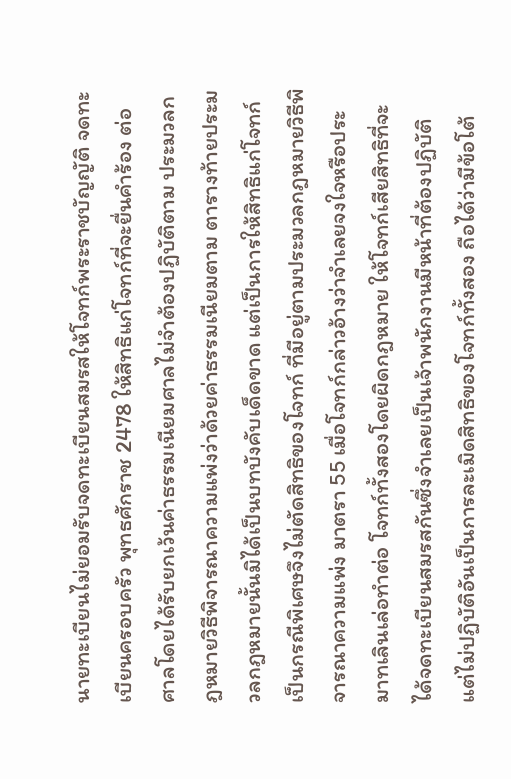นายทะเบียนไม่ยอมรับจดทะเบียนสมรสให้โจทก์พระราชบัญญัติ จดทะเบียนครอบครัว พุทธศักราช 2478 ให้สิทธิแก่โจทก์ที่จะยื่นคำร้อง ต่อศาลโดยได้รับยกเว้นค่าธรรมเนียมศาลไม่จำต้องปฏิบัติตาม ประมวลกฎหมายวิธีพิจารณาความแพ่งว่าด้วยค่าธรรมเนียมตาม ตารางท้ายประมวลกฎหมายนั้นมิได้เป็นบทบังคับเด็ดขาด แต่เป็นการให้สิทธิแก่โจทก์เป็นกรณีพิเศษจึงไม่ตัดสิทธิของโจทก์ ที่มีอยู่ตามประมวลกฎหมายวิธีพิจารณาความแพ่ง มาตรา 55 เมื่อโจทก์กล่าวอ้างว่าจำเลยจงใจหรือประมาทเลินเล่อทำต่อ โจทก์ทั้งสองโดยผิดกฎหมาย ให้โจทก์เสียสิทธิที่จะได้จดทะเบียนสมรสกันซึ่งจำเลยเป็นเจ้าพนักงานมีหน้าที่ต้องปฏิบัติ แต่ไม่ปฏิบัติอันเป็นการละเมิดสิทธิของโจทก์ทั้งสอง ถือได้ว่ามีข้อโต้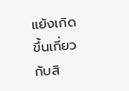แย้งเกิดขึ้นเกี่ยวกับสิ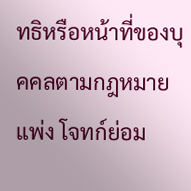ทธิหรือหน้าที่ของบุคคลตามกฎหมายแพ่ง โจทก์ย่อม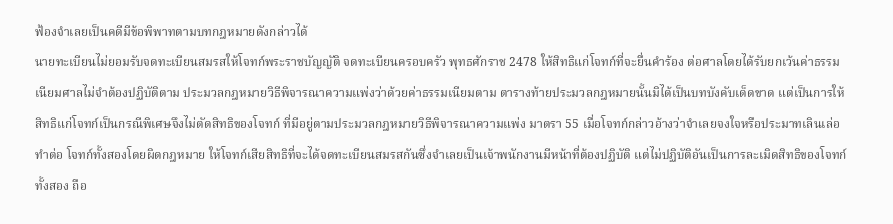ฟ้องจำเลยเป็นคดีมีข้อพิพาทตามบทกฎหมายดังกล่าวได้
นายทะเบียนไม่ยอมรับจดทะเบียนสมรสให้โจทก์พระราชบัญญัติ จดทะเบียนครอบครัว พุทธศักราช 2478 ให้สิทธิแก่โจทก์ที่จะยื่นคำร้อง ต่อศาลโดยได้รับยกเว้นค่าธรรมเนียมศาลไม่จำต้องปฏิบัติตาม ประมวลกฎหมายวิธีพิจารณาความแพ่งว่าด้วยค่าธรรมเนียมตาม ตารางท้ายประมวลกฎหมายนั้นมิได้เป็นบทบังคับเด็ดขาด แต่เป็นการให้สิทธิแก่โจทก์เป็นกรณีพิเศษจึงไม่ตัดสิทธิของโจทก์ ที่มีอยู่ตามประมวลกฎหมายวิธีพิจารณาความแพ่ง มาตรา 55 เมื่อโจทก์กล่าวอ้างว่าจำเลยจงใจหรือประมาทเลินเล่อทำต่อ โจทก์ทั้งสองโดยผิดกฎหมาย ให้โจทก์เสียสิทธิที่จะได้จดทะเบียนสมรสกันซึ่งจำเลยเป็นเจ้าพนักงานมีหน้าที่ต้องปฏิบัติ แต่ไม่ปฏิบัติอันเป็นการละเมิดสิทธิของโจทก์ทั้งสอง ถือ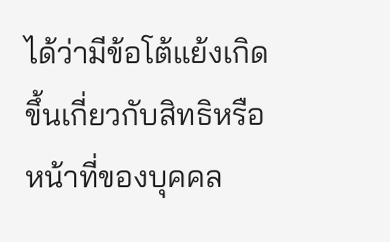ได้ว่ามีข้อโต้แย้งเกิดขึ้นเกี่ยวกับสิทธิหรือหน้าที่ของบุคคล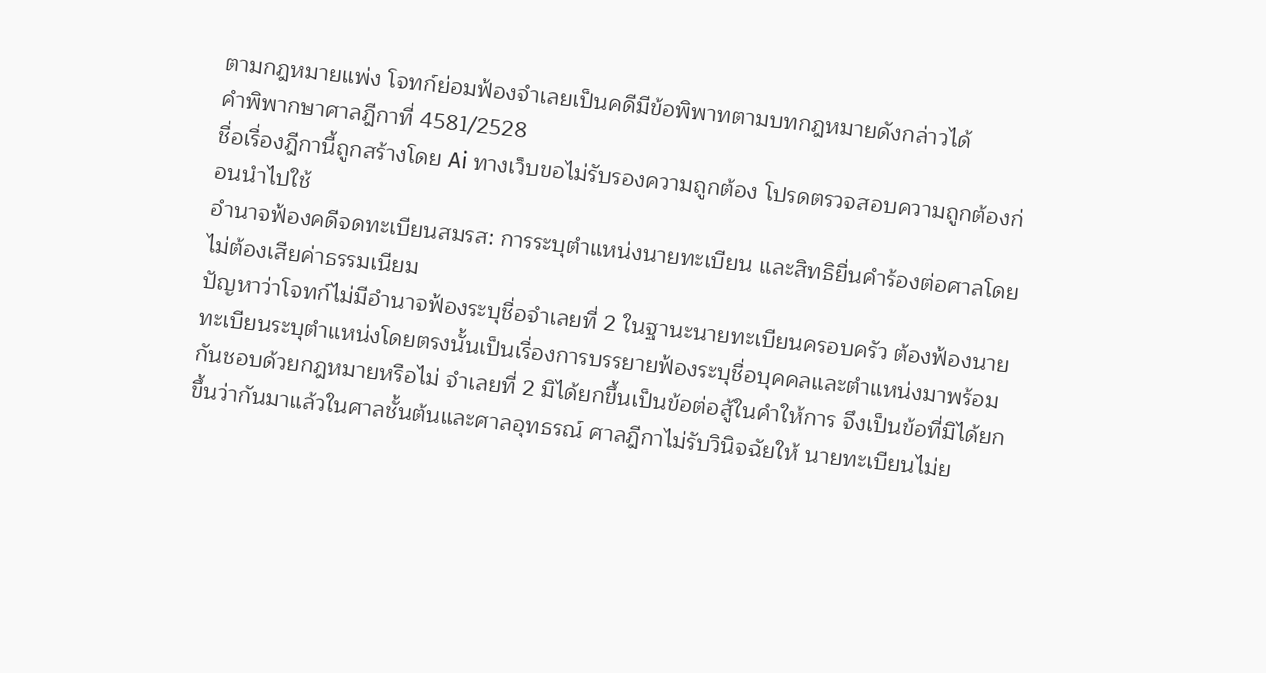ตามกฎหมายแพ่ง โจทก์ย่อมฟ้องจำเลยเป็นคดีมีข้อพิพาทตามบทกฎหมายดังกล่าวได้
คำพิพากษาศาลฎีกาที่ 4581/2528
ชื่อเรื่องฎีกานี้ถูกสร้างโดย Ai ทางเว็บขอไม่รับรองความถูกต้อง โปรดตรวจสอบความถูกต้องก่อนนำไปใช้
อำนาจฟ้องคดีจดทะเบียนสมรส: การระบุตำแหน่งนายทะเบียน และสิทธิยื่นคำร้องต่อศาลโดยไม่ต้องเสียค่าธรรมเนียม
ปัญหาว่าโจทก์ไม่มีอำนาจฟ้องระบุชื่อจำเลยที่ 2 ในฐานะนายทะเบียนครอบครัว ต้องฟ้องนายทะเบียนระบุตำแหน่งโดยตรงนั้นเป็นเรื่องการบรรยายฟ้องระบุชื่อบุคคลและตำแหน่งมาพร้อมกันชอบด้วยกฎหมายหรือไม่ จำเลยที่ 2 มิได้ยกขึ้นเป็นข้อต่อสู้ในคำให้การ จึงเป็นข้อที่มิได้ยกขึ้นว่ากันมาแล้วในศาลชั้นต้นและศาลอุทธรณ์ ศาลฎีกาไม่รับวินิจฉัยให้ นายทะเบียนไม่ย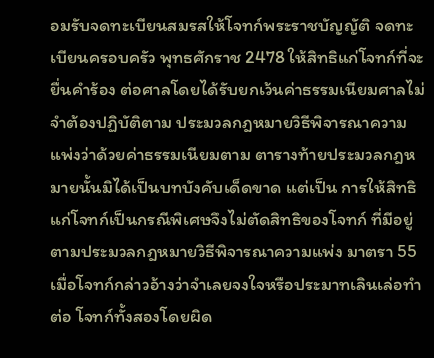อมรับจดทะเบียนสมรสให้โจทก์พระราชบัญญัติ จดทะเบียนครอบครัว พุทธศักราช 2478 ให้สิทธิแก่โจทก์ที่จะยื่นคำร้อง ต่อศาลโดยได้รับยกเว้นค่าธรรมเนียมศาลไม่จำต้องปฏิบัติตาม ประมวลกฎหมายวิธีพิจารณาความแพ่งว่าด้วยค่าธรรมเนียมตาม ตารางท้ายประมวลกฎหมายนั้นมิได้เป็นบทบังคับเด็ดขาด แต่เป็น การให้สิทธิแก่โจทก์เป็นกรณีพิเศษจึงไม่ตัดสิทธิของโจทก์ ที่มีอยู่ตามประมวลกฎหมายวิธีพิจารณาความแพ่ง มาตรา 55 เมื่อโจทก์กล่าวอ้างว่าจำเลยจงใจหรือประมาทเลินเล่อทำต่อ โจทก์ทั้งสองโดยผิด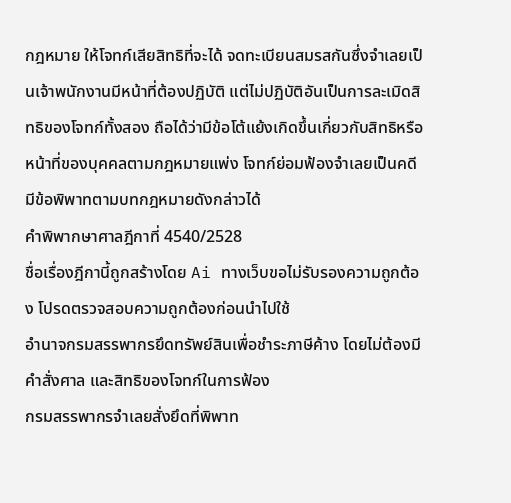กฎหมาย ให้โจทก์เสียสิทธิที่จะได้ จดทะเบียนสมรสกันซึ่งจำเลยเป็นเจ้าพนักงานมีหน้าที่ต้องปฏิบัติ แต่ไม่ปฏิบัติอันเป็นการละเมิดสิทธิของโจทก์ทั้งสอง ถือได้ว่ามีข้อโต้แย้งเกิดขึ้นเกี่ยวกับสิทธิหรือหน้าที่ของบุคคลตามกฎหมายแพ่ง โจทก์ย่อมฟ้องจำเลยเป็นคดีมีข้อพิพาทตามบทกฎหมายดังกล่าวได้
คำพิพากษาศาลฎีกาที่ 4540/2528
ชื่อเรื่องฎีกานี้ถูกสร้างโดย Ai ทางเว็บขอไม่รับรองความถูกต้อง โปรดตรวจสอบความถูกต้องก่อนนำไปใช้
อำนาจกรมสรรพากรยึดทรัพย์สินเพื่อชำระภาษีค้าง โดยไม่ต้องมีคำสั่งศาล และสิทธิของโจทก์ในการฟ้อง
กรมสรรพากรจำเลยสั่งยึดที่พิพาท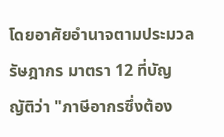โดยอาศัยอำนาจตามประมวลรัษฎากร มาตรา 12 ที่บัญญัติว่า "ภาษีอากรซึ่งต้อง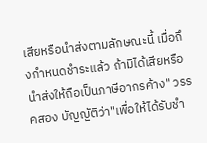เสียหรือนำส่งตามลักษณะนี้ เมื่อถึงกำหนดชำระแล้ว ถ้ามิได้เสียหรือนำส่งให้ถือเป็นภาษีอากรค้าง" วรรคสอง บัญญัติว่า"เพื่อให้ได้รับชำ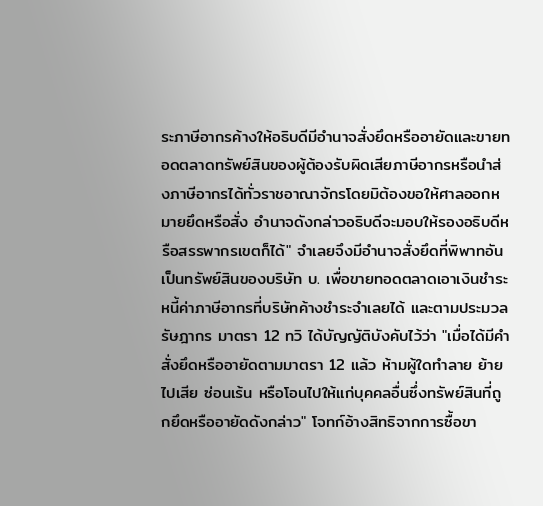ระภาษีอากรค้างให้อธิบดีมีอำนาจสั่งยึดหรืออายัดและขายทอดตลาดทรัพย์สินของผู้ต้องรับผิดเสียภาษีอากรหรือนำส่งภาษีอากรได้ทั่วราชอาณาจักรโดยมิต้องขอให้ศาลออกหมายยึดหรือสั่ง อำนาจดังกล่าวอธิบดีจะมอบให้รองอธิบดีหรือสรรพากรเขตก็ได้" จำเลยจึงมีอำนาจสั่งยึดที่พิพาทอันเป็นทรัพย์สินของบริษัท บ. เพื่อขายทอดตลาดเอาเงินชำระหนี้ค่าภาษีอากรที่บริษัทค้างชำระจำเลยได้ และตามประมวลรัษฎากร มาตรา 12 ทวิ ได้บัญญัติบังคับไว้ว่า "เมื่อได้มีคำสั่งยึดหรืออายัดตามมาตรา 12 แล้ว ห้ามผู้ใดทำลาย ย้ายไปเสีย ซ่อนเร้น หรือโอนไปให้แก่บุคคลอื่นซึ่งทรัพย์สินที่ถูกยึดหรืออายัดดังกล่าว" โจทก์อ้างสิทธิจากการซื้อขา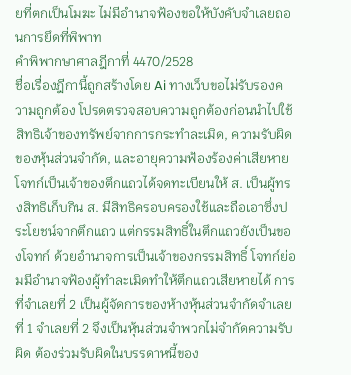ยที่ตกเป็นโมฆะ ไม่มีอำนาจฟ้องขอให้บังคับจำเลยถอนการยึดที่พิพาท
คำพิพากษาศาลฎีกาที่ 4470/2528
ชื่อเรื่องฎีกานี้ถูกสร้างโดย Ai ทางเว็บขอไม่รับรองความถูกต้อง โปรดตรวจสอบความถูกต้องก่อนนำไปใช้
สิทธิเจ้าของทรัพย์จากการกระทำละเมิด, ความรับผิดของหุ้นส่วนจำกัด, และอายุความฟ้องร้องค่าเสียหาย
โจทก์เป็นเจ้าของตึกแถวได้จดทะเบียนให้ ส. เป็นผู้ทรงสิทธิเก็บกิน ส. มีสิทธิครอบครองใช้และถือเอาซึ่งประโยชน์จากตึกแถว แต่กรรมสิทธิ์ในตึกแถวยังเป็นของโจทก์ ด้วยอำนาจการเป็นเจ้าของกรรมสิทธิ์ โจทก์ย่อมมีอำนาจฟ้องผู้ทำละเมิดทำให้ตึกแถวเสียหายได้ การที่จำเลยที่ 2 เป็นผู้จัดการของห้างหุ้นส่วนจำกัดจำเลยที่ 1 จำเลยที่ 2 จึงเป็นหุ้นส่วนจำพวกไม่จำกัดความรับผิด ต้องร่วมรับผิดในบรรดาหนี้ของ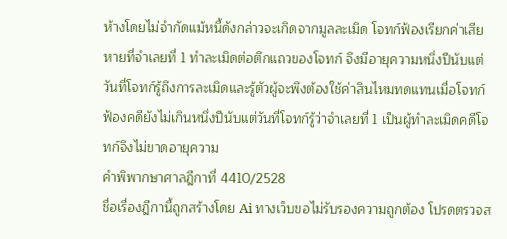ห้างโดยไม่จำกัดแม้หนี้ดังกล่าวจะเกิดจากมูลละเมิด โจทก์ฟ้องเรียกค่าเสียหายที่จำเลยที่ 1 ทำละเมิดต่อตึกแถวของโจทก์ จึงมีอายุความหนึ่งปีนับแต่วันที่โจทก์รู้ถึงการละเมิดและรู้ตัวผู้จะพึงต้องใช้ค่าสินไหมทดแทนเมื่อโจทก์ฟ้องคดียังไม่เกินหนึ่งปีนับแต่วันที่โจทก์รู้ว่าจำเลยที่ 1 เป็นผู้ทำละเมิดคดีโจทก์จึงไม่ขาดอายุความ
คำพิพากษาศาลฎีกาที่ 4410/2528
ชื่อเรื่องฎีกานี้ถูกสร้างโดย Ai ทางเว็บขอไม่รับรองความถูกต้อง โปรดตรวจส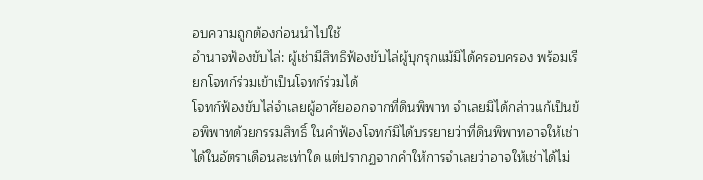อบความถูกต้องก่อนนำไปใช้
อำนาจฟ้องขับไล่: ผู้เช่ามีสิทธิฟ้องขับไล่ผู้บุกรุกแม้มิได้ครอบครอง พร้อมเรียกโจทก์ร่วมเข้าเป็นโจทก์ร่วมได้
โจทก์ฟ้องขับไล่จำเลยผู้อาศัยออกจากที่ดินพิพาท จำเลยมิได้กล่าวแก้เป็นข้อพิพาทด้วยกรรมสิทธิ์ ในคำฟ้องโจทก์มิได้บรรยายว่าที่ดินพิพาทอาจให้เช่าได้ในอัตราเดือนละเท่าใด แต่ปรากฏจากคำให้การจำเลยว่าอาจให้เช่าได้ไม่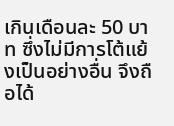เกินเดือนละ 50 บาท ซึ่งไม่มีการโต้แย้งเป็นอย่างอื่น จึงถือได้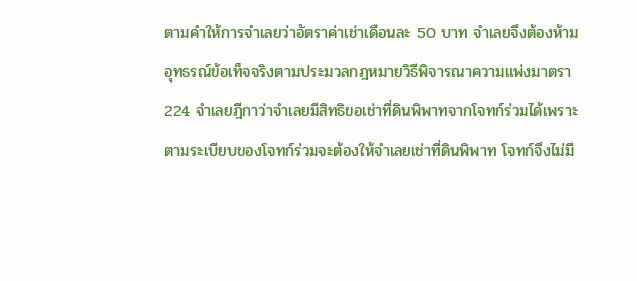ตามคำให้การจำเลยว่าอัตราค่าเช่าเดือนละ 50 บาท จำเลยจึงต้องห้ามอุทธรณ์ข้อเท็จจริงตามประมวลกฎหมายวิธีพิจารณาความแพ่งมาตรา 224 จำเลยฎีกาว่าจำเลยมีสิทธิขอเช่าที่ดินพิพาทจากโจทก์ร่วมได้เพราะตามระเบียบของโจทก์ร่วมจะต้องให้จำเลยเช่าที่ดินพิพาท โจทก์จึงไม่มี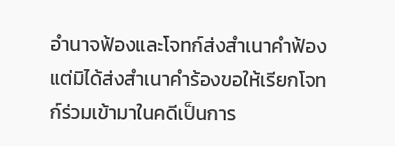อำนาจฟ้องและโจทก์ส่งสำเนาคำฟ้องแต่มิได้ส่งสำเนาคำร้องขอให้เรียกโจทก์ร่วมเข้ามาในคดีเป็นการ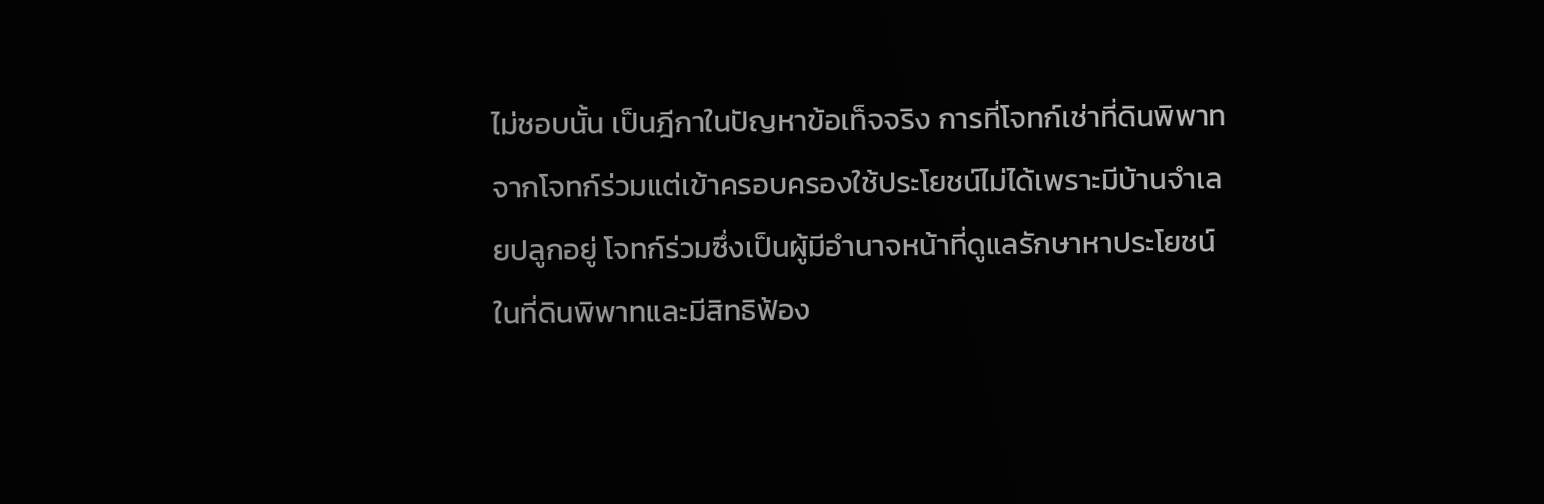ไม่ชอบนั้น เป็นฎีกาในปัญหาข้อเท็จจริง การที่โจทก์เช่าที่ดินพิพาทจากโจทก์ร่วมแต่เข้าครอบครองใช้ประโยชน์ไม่ได้เพราะมีบ้านจำเลยปลูกอยู่ โจทก์ร่วมซึ่งเป็นผู้มีอำนาจหน้าที่ดูแลรักษาหาประโยชน์ในที่ดินพิพาทและมีสิทธิฟ้อง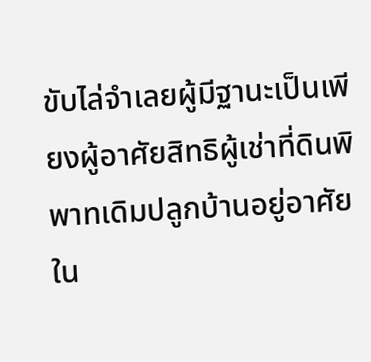ขับไล่จำเลยผู้มีฐานะเป็นเพียงผู้อาศัยสิทธิผู้เช่าที่ดินพิพาทเดิมปลูกบ้านอยู่อาศัยใน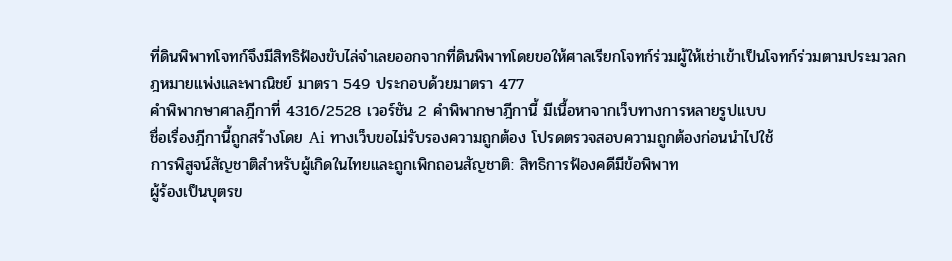ที่ดินพิพาทโจทก์จึงมีสิทธิฟ้องขับไล่จำเลยออกจากที่ดินพิพาทโดยขอให้ศาลเรียกโจทก์ร่วมผู้ให้เช่าเข้าเป็นโจทก์ร่วมตามประมวลกฎหมายแพ่งและพาณิชย์ มาตรา 549 ประกอบด้วยมาตรา 477
คำพิพากษาศาลฎีกาที่ 4316/2528 เวอร์ชัน 2 คำพิพากษาฎีกานี้ มีเนื้อหาจากเว็บทางการหลายรูปแบบ
ชื่อเรื่องฎีกานี้ถูกสร้างโดย Ai ทางเว็บขอไม่รับรองความถูกต้อง โปรดตรวจสอบความถูกต้องก่อนนำไปใช้
การพิสูจน์สัญชาติสำหรับผู้เกิดในไทยและถูกเพิกถอนสัญชาติ: สิทธิการฟ้องคดีมีข้อพิพาท
ผู้ร้องเป็นบุตรข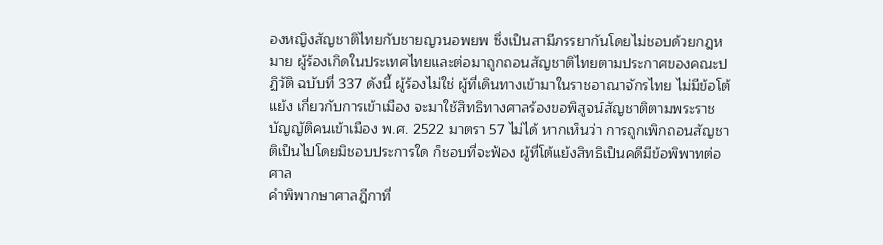องหญิงสัญชาติไทยกับชายญวนอพยพ ซึ่งเป็นสามีภรรยากันโดยไม่ชอบด้วยกฎหมาย ผู้ร้องเกิดในประเทศไทยและต่อมาถูกถอนสัญชาติไทยตามประกาศของคณะปฏิวัติ ฉบับที่ 337 ดังนี้ ผู้ร้องไม่ใช่ ผู้ที่เดินทางเข้ามาในราชอาณาจักรไทย ไม่มีข้อโต้แย้ง เกี่ยวกับการเข้าเมือง จะมาใช้สิทธิทางศาลร้องขอพิสูจน์สัญชาติตามพระราชบัญญัติคนเข้าเมือง พ.ศ. 2522 มาตรา 57 ไม่ได้ หากเห็นว่า การถูกเพิกถอนสัญชาติเป็นไปโดยมิชอบประการใด ก็ชอบที่จะฟ้อง ผู้ที่โต้แย้งสิทธิเป็นคดีมีข้อพิพาทต่อศาล
คำพิพากษาศาลฎีกาที่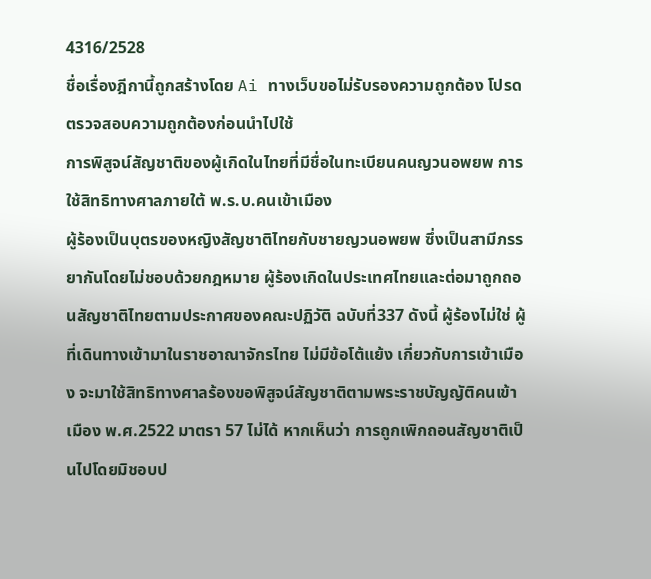4316/2528
ชื่อเรื่องฎีกานี้ถูกสร้างโดย Ai ทางเว็บขอไม่รับรองความถูกต้อง โปรดตรวจสอบความถูกต้องก่อนนำไปใช้
การพิสูจน์สัญชาติของผู้เกิดในไทยที่มีชื่อในทะเบียนคนญวนอพยพ การใช้สิทธิทางศาลภายใต้ พ.ร.บ.คนเข้าเมือง
ผู้ร้องเป็นบุตรของหญิงสัญชาติไทยกับชายญวนอพยพ ซึ่งเป็นสามีภรรยากันโดยไม่ชอบด้วยกฎหมาย ผู้ร้องเกิดในประเทศไทยและต่อมาถูกถอนสัญชาติไทยตามประกาศของคณะปฏิวัติ ฉบับที่337 ดังนี้ ผู้ร้องไม่ใช่ ผู้ที่เดินทางเข้ามาในราชอาณาจักรไทย ไม่มีข้อโต้แย้ง เกี่ยวกับการเข้าเมือง จะมาใช้สิทธิทางศาลร้องขอพิสูจน์สัญชาติตามพระราชบัญญัติคนเข้าเมือง พ.ศ.2522 มาตรา 57 ไม่ได้ หากเห็นว่า การถูกเพิกถอนสัญชาติเป็นไปโดยมิชอบป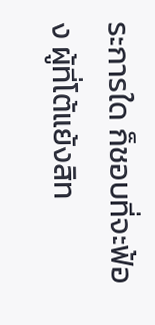ระการใด ก็ชอบที่จะฟ้อง ผู้ที่โต้แย้งสิท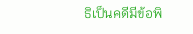ธิเป็นคดีมีข้อพิ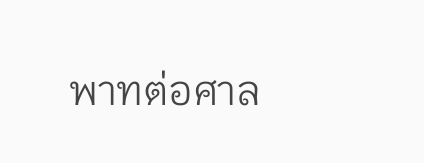พาทต่อศาล